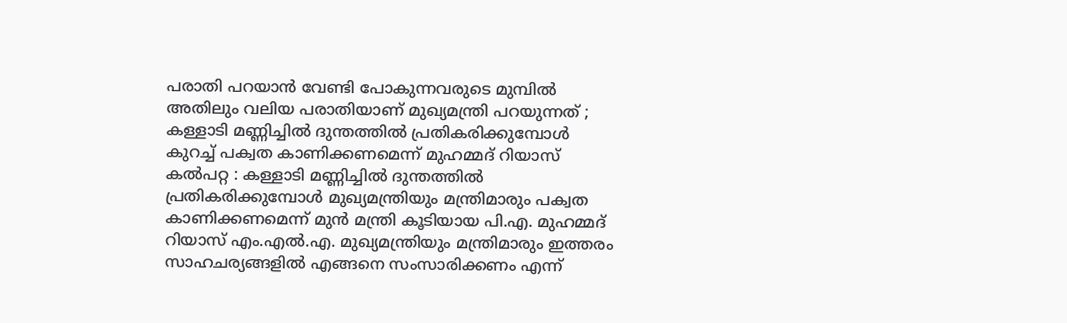പരാതി പറയാൻ വേണ്ടി പോകുന്നവരുടെ മുമ്പിൽ അതിലും വലിയ പരാതിയാണ് മുഖ്യമന്ത്രി പറയുന്നത് ; കള്ളാടി മണ്ണിച്ചിൽ ദുന്തത്തിൽ പ്രതികരിക്കുമ്പോൾ കുറച്ച് പക്വത കാണിക്കണമെന്ന് മുഹമ്മദ് റിയാസ്
കൽപറ്റ : കള്ളാടി മണ്ണിച്ചിൽ ദുന്തത്തിൽ പ്രതികരിക്കുമ്പോൾ മുഖ്യമന്ത്രിയും മന്ത്രിമാരും പക്വത കാണിക്കണമെന്ന് മുൻ മന്ത്രി കൂടിയായ പി.എ. മുഹമ്മദ് റിയാസ് എം.എൽ.എ. മുഖ്യമന്ത്രിയും മന്ത്രിമാരും ഇത്തരം സാഹചര്യങ്ങളിൽ എങ്ങനെ സംസാരിക്കണം എന്ന്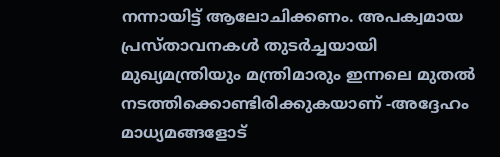നന്നായിട്ട് ആലോചിക്കണം. അപക്വമായ പ്രസ്താവനകൾ തുടർച്ചയായി മുഖ്യമന്ത്രിയും മന്ത്രിമാരും ഇന്നലെ മുതൽ നടത്തിക്കൊണ്ടിരിക്കുകയാണ് -അദ്ദേഹം മാധ്യമങ്ങളോട്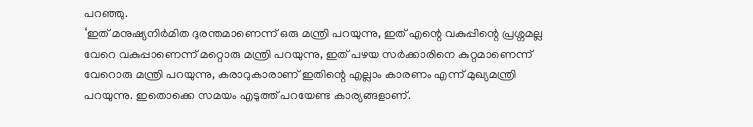പറഞ്ഞു.
‘ഇത് മനുഷ്യനിർമിത ദുരന്തമാണെന്ന് ഒരു മന്ത്രി പറയുന്നു, ഇത് എന്റെ വകുപ്പിന്റെ പ്രശ്നമല്ല വേറെ വകുപ്പാണെന്ന് മറ്റൊരു മന്ത്രി പറയുന്നു, ഇത് പഴയ സർക്കാരിനെ കുറ്റമാണെന്ന് വേറൊരു മന്ത്രി പറയുന്നു, കരാറുകാരാണ് ഇതിന്റെ എല്ലാം കാരണം എന്ന് മുഖ്യമന്ത്രി പറയുന്നു. ഇതൊക്കെ സമയം എടുത്ത് പറയേണ്ട കാര്യങ്ങളാണ്.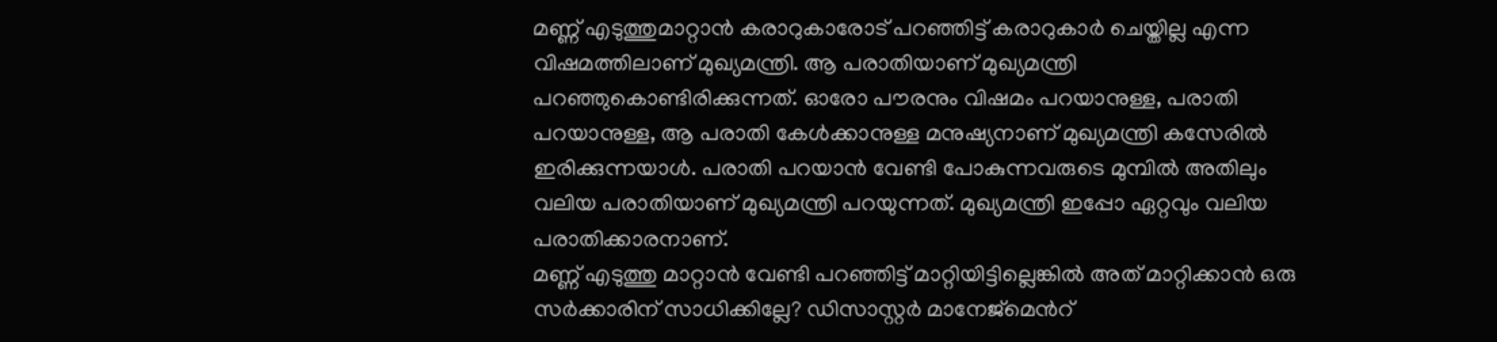മണ്ണ് എടുത്തുമാറ്റാൻ കരാറുകാരോട് പറഞ്ഞിട്ട് കരാറുകാർ ചെയ്തില്ല എന്ന വിഷമത്തിലാണ് മുഖ്യമന്ത്രി. ആ പരാതിയാണ് മുഖ്യമന്ത്രി പറഞ്ഞുകൊണ്ടിരിക്കുന്നത്. ഓരോ പൗരനും വിഷമം പറയാനുള്ള, പരാതി പറയാനുള്ള, ആ പരാതി കേൾക്കാനുള്ള മനുഷ്യനാണ് മുഖ്യമന്ത്രി കസേരിൽ ഇരിക്കുന്നയാൾ. പരാതി പറയാൻ വേണ്ടി പോകുന്നവരുടെ മുമ്പിൽ അതിലും വലിയ പരാതിയാണ് മുഖ്യമന്ത്രി പറയുന്നത്. മുഖ്യമന്ത്രി ഇപ്പോ ഏറ്റവും വലിയ പരാതിക്കാരനാണ്.
മണ്ണ് എടുത്തു മാറ്റാൻ വേണ്ടി പറഞ്ഞിട്ട് മാറ്റിയിട്ടില്ലെങ്കിൽ അത് മാറ്റിക്കാൻ ഒരു സർക്കാരിന് സാധിക്കില്ലേ? ഡിസാസ്റ്റർ മാനേജ്മെൻറ്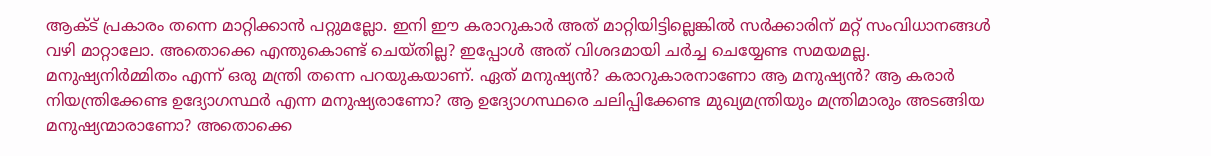ആക്ട് പ്രകാരം തന്നെ മാറ്റിക്കാൻ പറ്റുമല്ലോ. ഇനി ഈ കരാറുകാർ അത് മാറ്റിയിട്ടില്ലെങ്കിൽ സർക്കാരിന് മറ്റ് സംവിധാനങ്ങൾ വഴി മാറ്റാലോ. അതൊക്കെ എന്തുകൊണ്ട് ചെയ്തില്ല? ഇപ്പോൾ അത് വിശദമായി ചർച്ച ചെയ്യേണ്ട സമയമല്ല.
മനുഷ്യനിർമ്മിതം എന്ന് ഒരു മന്ത്രി തന്നെ പറയുകയാണ്. ഏത് മനുഷ്യൻ? കരാറുകാരനാണോ ആ മനുഷ്യൻ? ആ കരാർ നിയന്ത്രിക്കേണ്ട ഉദ്യോഗസ്ഥർ എന്ന മനുഷ്യരാണോ? ആ ഉദ്യോഗസ്ഥരെ ചലിപ്പിക്കേണ്ട മുഖ്യമന്ത്രിയും മന്ത്രിമാരും അടങ്ങിയ മനുഷ്യന്മാരാണോ? അതൊക്കെ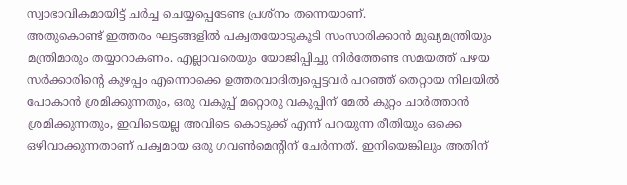സ്വാഭാവികമായിട്ട് ചർച്ച ചെയ്യപ്പെടേണ്ട പ്രശ്നം തന്നെയാണ്.
അതുകൊണ്ട് ഇത്തരം ഘട്ടങ്ങളിൽ പക്വതയോടുകൂടി സംസാരിക്കാൻ മുഖ്യമന്ത്രിയും മന്ത്രിമാരും തയ്യാറാകണം. എല്ലാവരെയും യോജിപ്പിച്ചു നിർത്തേണ്ട സമയത്ത് പഴയ സർക്കാരിന്റെ കുഴപ്പം എന്നൊക്കെ ഉത്തരവാദിത്വപ്പെട്ടവർ പറഞ്ഞ് തെറ്റായ നിലയിൽ പോകാൻ ശ്രമിക്കുന്നതും, ഒരു വകുപ്പ് മറ്റൊരു വകുപ്പിന് മേൽ കുറ്റം ചാർത്താൻ ശ്രമിക്കുന്നതും, ഇവിടെയല്ല അവിടെ കൊടുക്ക് എന്ന് പറയുന്ന രീതിയും ഒക്കെ ഒഴിവാക്കുന്നതാണ് പക്വമായ ഒരു ഗവൺമെന്റിന് ചേർന്നത്. ഇനിയെങ്കിലും അതിന്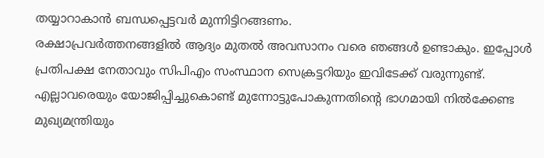തയ്യാറാകാൻ ബന്ധപ്പെട്ടവർ മുന്നിട്ടിറങ്ങണം.
രക്ഷാപ്രവർത്തനങ്ങളിൽ ആദ്യം മുതൽ അവസാനം വരെ ഞങ്ങൾ ഉണ്ടാകും. ഇപ്പോൾ പ്രതിപക്ഷ നേതാവും സിപിഎം സംസ്ഥാന സെക്രട്ടറിയും ഇവിടേക്ക് വരുന്നുണ്ട്. എല്ലാവരെയും യോജിപ്പിച്ചുകൊണ്ട് മുന്നോട്ടുപോകുന്നതിന്റെ ഭാഗമായി നിൽക്കേണ്ട മുഖ്യമന്ത്രിയും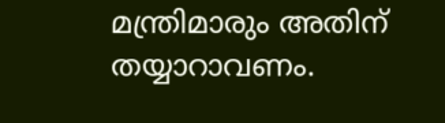മന്ത്രിമാരും അതിന് തയ്യാറാവണം.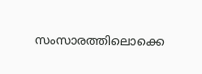സംസാരത്തിലൊക്കെ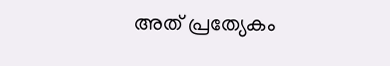അത് പ്രത്യേകം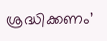ശ്രദ്ധിക്കണം’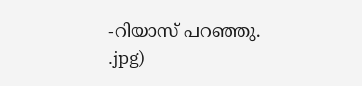-റിയാസ് പറഞ്ഞു.
.jpg)